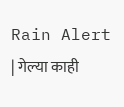Rain Alert | गेल्या काही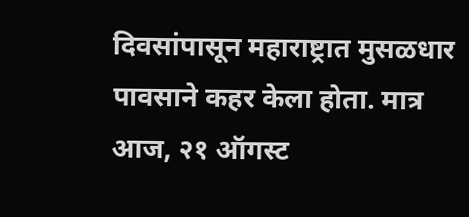दिवसांपासून महाराष्ट्रात मुसळधार पावसाने कहर केला होता. मात्र आज, २१ ऑगस्ट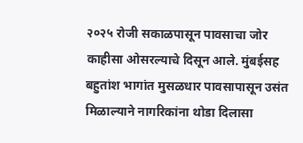२०२५ रोजी सकाळपासून पावसाचा जोर काहीसा ओसरल्याचे दिसून आले. मुंबईसह बहुतांश भागांत मुसळधार पावसापासून उसंत मिळाल्याने नागरिकांना थोडा दिलासा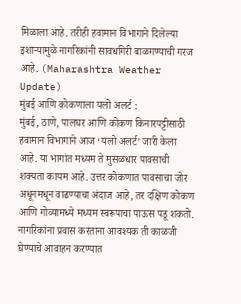मिळाला आहे. तरीही हवामान विभागाने दिलेल्या इशाऱ्यामुळे नागरिकांनी सावधगिरी बाळगण्याची गरज आहे. (Maharashtra Weather Update)
मुंबई आणि कोकणाला यलो अलर्ट :
मुंबई, ठाणे, पालघर आणि कोकण किनारपट्टीसाठी हवामान विभागाने आज ‘यलो अलर्ट’ जारी केला आहे. या भागांत मध्यम ते मुसळधार पावसाची शक्यता कायम आहे. उत्तर कोकणात पावसाचा जोर अधूनमधून वाढण्याचा अंदाज आहे, तर दक्षिण कोकण आणि गोव्यामध्ये मध्यम स्वरूपाचा पाऊस पडू शकतो. नागरिकांना प्रवास करताना आवश्यक ती काळजी घेण्याचे आवाहन करण्यात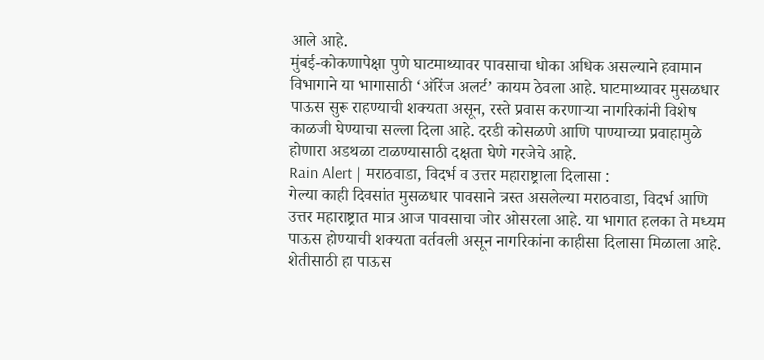आले आहे.
मुंबई-कोकणापेक्षा पुणे घाटमाथ्यावर पावसाचा धोका अधिक असल्याने हवामान विभागाने या भागासाठी ‘ऑरेंज अलर्ट’ कायम ठेवला आहे. घाटमाथ्यावर मुसळधार पाऊस सुरू राहण्याची शक्यता असून, रस्ते प्रवास करणाऱ्या नागरिकांनी विशेष काळजी घेण्याचा सल्ला दिला आहे. दरडी कोसळणे आणि पाण्याच्या प्रवाहामुळे होणारा अडथळा टाळण्यासाठी दक्षता घेणे गरजेचे आहे.
Rain Alert | मराठवाडा, विदर्भ व उत्तर महाराष्ट्राला दिलासा :
गेल्या काही दिवसांत मुसळधार पावसाने त्रस्त असलेल्या मराठवाडा, विदर्भ आणि उत्तर महाराष्ट्रात मात्र आज पावसाचा जोर ओसरला आहे. या भागात हलका ते मध्यम पाऊस होण्याची शक्यता वर्तवली असून नागरिकांना काहीसा दिलासा मिळाला आहे. शेतीसाठी हा पाऊस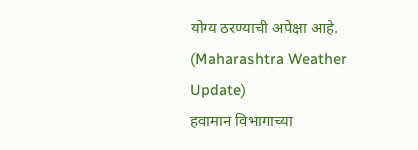योग्य ठरण्याची अपेक्षा आहे. (Maharashtra Weather Update)
हवामान विभागाच्या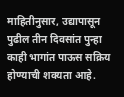माहितीनुसार, उद्यापासून पुढील तीन दिवसांत पुन्हा काही भागांत पाऊस सक्रिय होण्याची शक्यता आहे.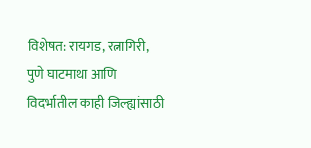विशेषत: रायगड, रत्नागिरी, पुणे घाटमाथा आणि विदर्भातील काही जिल्ह्यांसाठी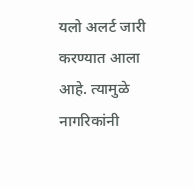यलो अलर्ट जारी करण्यात आला आहे. त्यामुळे नागरिकांनी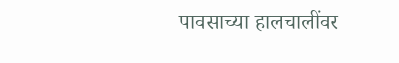पावसाच्या हालचालींवर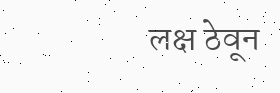लक्ष ठेवून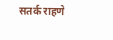सतर्क राहणे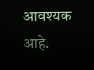आवश्यक आहे.